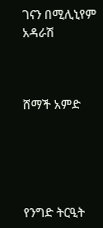ገናን በሚሊኒየም አዳራሽ



ሸማች አምድ





የንግድ ትርዒት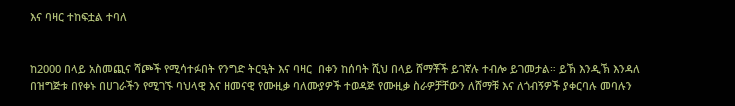እና ባዛር ተከፍቷል ተባለ


ከ2000 በላይ አስመጪና ሻጮች የሚሳተፉበት የንግድ ትርዒት እና ባዛር  በቀን ከሰባት ሺህ በላይ ሸማቾች ይገኛሉ ተብሎ ይገመታል። ይኽ እንዲኽ እንዳለ በዝግጅቱ በየቀኑ በሀገራችን የሚገኙ ባህላዊ እና ዘመናዊ የሙዚቃ ባለሙያዎች ተወዳጅ የሙዚቃ ስራዎቻቸውን ለሸማቹ እና ለጎብኝዎች ያቀርባሉ መባሉን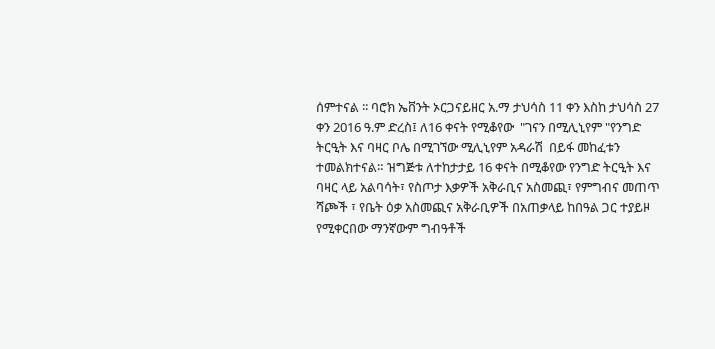ሰምተናል ፡፡ ባሮክ ኤቨንት ኦርጋናይዘር አ.ማ ታህሳስ 11 ቀን እስከ ታህሳስ 27 ቀን 2016 ዓ.ም ድረስ፤ ለ16 ቀናት የሚቆየው  "ገናን በሚሊኒየም "የንግድ ትርዒት እና ባዛር ቦሌ በሚገኘው ሚሊኒየም አዳራሽ  በይፋ መከፈቱን ተመልክተናል። ዝግጅቱ ለተከታታይ 16 ቀናት በሚቆየው የንግድ ትርዒት እና ባዛር ላይ አልባሳት፣ የስጦታ እቃዎች አቅራቢና አስመጪ፣ የምግብና መጠጥ ሻጮች ፣ የቤት ዕቃ አስመጪና አቅራቢዎች በአጠቃላይ ከበዓል ጋር ተያይዞ የሚቀርበው ማንኛውም ግብዓቶች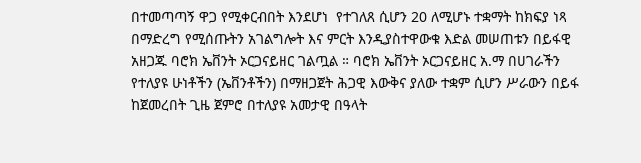በተመጣጣኝ ዋጋ የሚቀርብበት እንደሆነ  የተገለጸ ሲሆን 20 ለሚሆኑ ተቋማት ከክፍያ ነጻ በማድረግ የሚሰጡትን አገልግሎት እና ምርት እንዲያስተዋውቁ እድል መሠጠቱን በይፋዊ አዘጋጁ ባሮክ ኤቨንት ኦርጋናይዘር ገልጧል ። ባሮክ ኤቨንት ኦርጋናይዘር አ.ማ በሀገራችን የተለያዩ ሁነቶችን (ኤቨንቶችን) በማዘጋጀት ሕጋዊ እውቅና ያለው ተቋም ሲሆን ሥራውን በይፋ ከጀመረበት ጊዜ ጀምሮ በተለያዩ አመታዊ በዓላት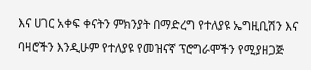እና ሀገር አቀፍ ቀናትን ምክንያት በማድረግ የተለያዩ ኤግዚቢሽን እና ባዛሮችን እንዲሁም የተለያዩ የመዝናኛ ፕሮግራሞችን የሚያዘጋጅ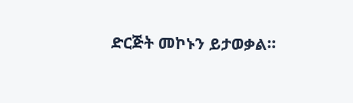ድርጅት መኮኑን ይታወቃል።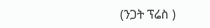(ንጋት ፕሬስ )